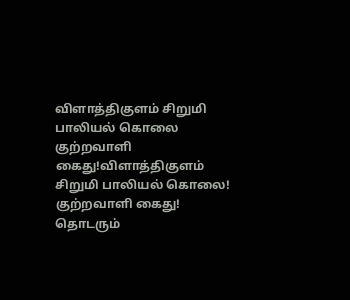விளாத்திகுளம் சிறுமி பாலியல் கொலை குற்றவாளி கைது!விளாத்திகுளம் சிறுமி பாலியல் கொலை! குற்றவாளி கைது! தொடரும்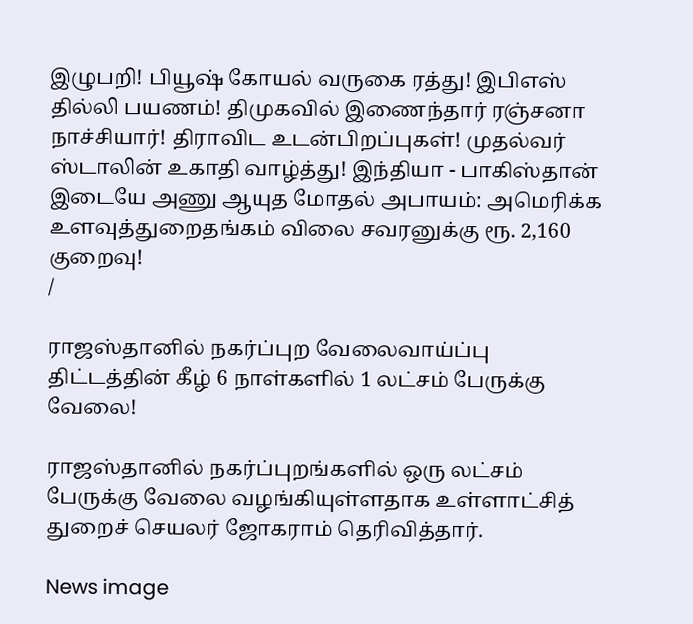இழுபறி! பியூஷ் கோயல் வருகை ரத்து! இபிஎஸ் தில்லி பயணம்! திமுகவில் இணைந்தார் ரஞ்சனா நாச்சியார்! திராவிட உடன்பிறப்புகள்! முதல்வர் ஸ்டாலின் உகாதி வாழ்த்து! இந்தியா - பாகிஸ்தான் இடையே அணு ஆயுத மோதல் அபாயம்: அமெரிக்க உளவுத்துறைதங்கம் விலை சவரனுக்கு ரூ. 2,160 குறைவு!
/

ராஜஸ்தானில் நகர்ப்புற வேலைவாய்ப்பு திட்டத்தின் கீழ் 6 நாள்களில் 1 லட்சம் பேருக்கு வேலை!

ராஜஸ்தானில் நகர்ப்புறங்களில் ஒரு லட்சம் பேருக்கு வேலை வழங்கியுள்ளதாக உள்ளாட்சித் துறைச் செயலர் ஜோகராம் தெரிவித்தார்.

News image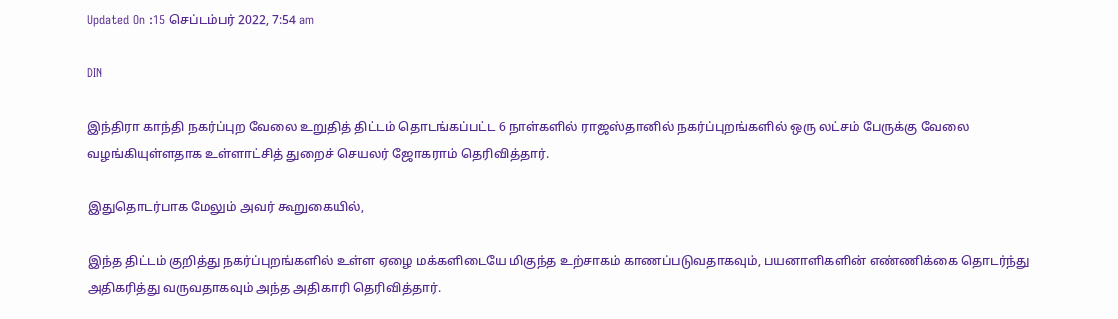Updated On :15 செப்டம்பர் 2022, 7:54 am

DIN

இந்திரா காந்தி நகர்ப்புற வேலை உறுதித் திட்டம் தொடங்கப்பட்ட 6 நாள்களில் ராஜஸ்தானில் நகர்ப்புறங்களில் ஒரு லட்சம் பேருக்கு வேலை வழங்கியுள்ளதாக உள்ளாட்சித் துறைச் செயலர் ஜோகராம் தெரிவித்தார்.

இதுதொடர்பாக மேலும் அவர் கூறுகையில்,

இந்த திட்டம் குறித்து நகர்ப்புறங்களில் உள்ள ஏழை மக்களிடையே மிகுந்த உற்சாகம் காணப்படுவதாகவும், பயனாளிகளின் எண்ணிக்கை தொடர்ந்து அதிகரித்து வருவதாகவும் அந்த அதிகாரி தெரிவித்தார்.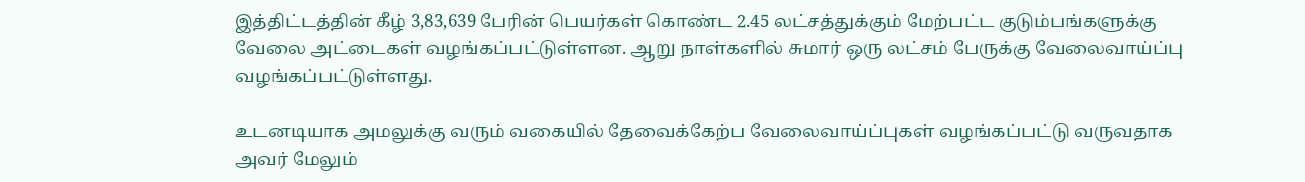இத்திட்டத்தின் கீழ் 3,83,639 பேரின் பெயர்கள் கொண்ட 2.45 லட்சத்துக்கும் மேற்பட்ட குடும்பங்களுக்கு வேலை அட்டைகள் வழங்கப்பட்டுள்ளன. ஆறு நாள்களில் சுமார் ஒரு லட்சம் பேருக்கு வேலைவாய்ப்பு வழங்கப்பட்டுள்ளது.

உடனடியாக அமலுக்கு வரும் வகையில் தேவைக்கேற்ப வேலைவாய்ப்புகள் வழங்கப்பட்டு வருவதாக அவர் மேலும்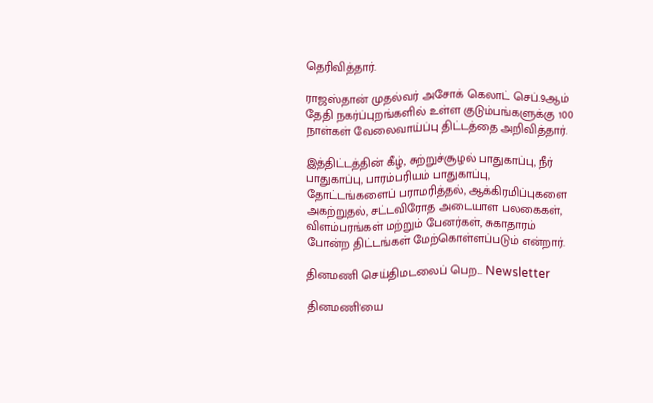தெரிவித்தார்.

ராஜஸ்தான் முதல்வர் அசோக் கெலாட் செப்.9ஆம் தேதி நகர்ப்புறங்களில் உள்ள குடும்பங்களுக்கு 100 நாள்கள் வேலைவாய்ப்பு திட்டத்தை அறிவித்தார்.

இத்திட்டத்தின் கீழ், சுற்றுச்சூழல் பாதுகாப்பு, நீர் பாதுகாப்பு, பாரம்பரியம் பாதுகாப்பு, தோட்டங்களைப் பராமரித்தல், ஆக்கிரமிப்புகளை அகற்றுதல், சட்டவிரோத அடையாள பலகைகள், விளம்பரங்கள் மற்றும் பேனர்கள், சுகாதாரம் போன்ற திட்டங்கள் மேற்கொள்ளப்படும் என்றார்.

தினமணி செய்திமடலைப் பெற... Newsletter

தினமணி'யை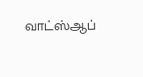வாட்ஸ்ஆப்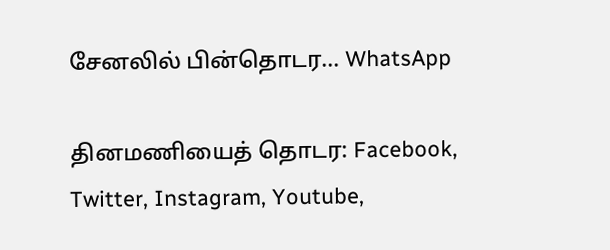சேனலில் பின்தொடர... WhatsApp

தினமணியைத் தொடர: Facebook, Twitter, Instagram, Youtube,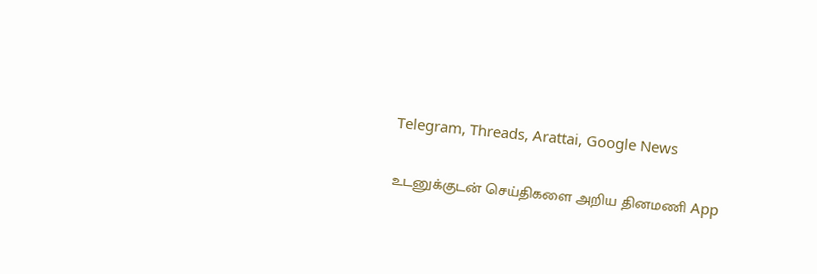Telegram, Threads, Arattai, Google News

உடனுக்குடன் செய்திகளை அறிய தினமணி App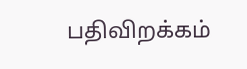பதிவிறக்கம்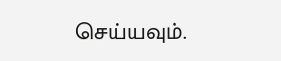செய்யவும்.